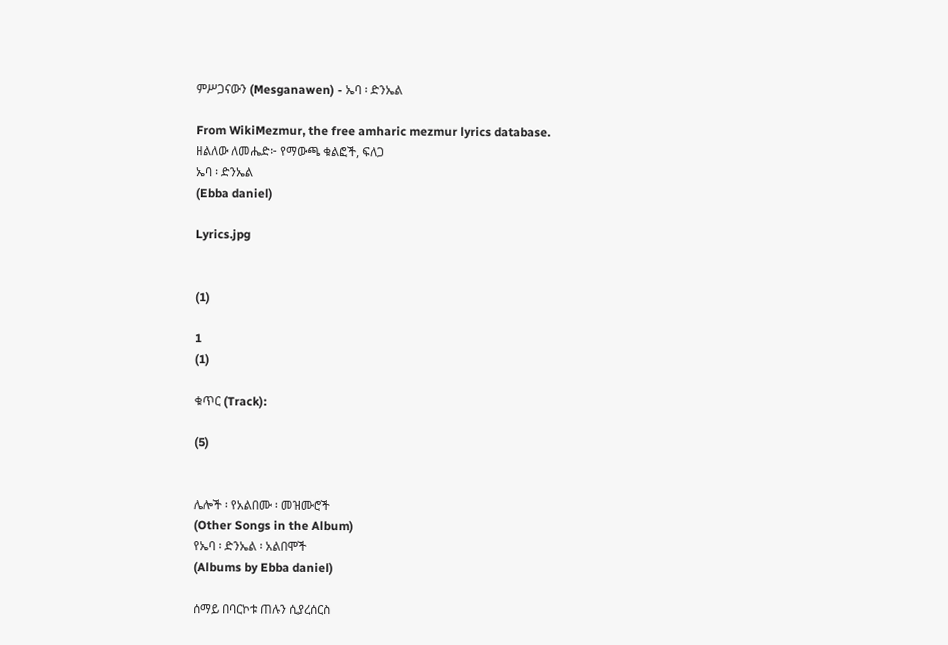ምሥጋናውን (Mesganawen) - ኤባ ፡ ድንኤል

From WikiMezmur, the free amharic mezmur lyrics database.
ዘልለው ለመሔድ፦ የማውጫ ቁልፎች, ፍለጋ
ኤባ ፡ ድንኤል
(Ebba daniel)

Lyrics.jpg


(1)

1
(1)

ቁጥር (Track):

(5)


ሌሎች ፡ የአልበሙ ፡ መዝሙሮች
(Other Songs in the Album)
የኤባ ፡ ድንኤል ፡ አልበሞች
(Albums by Ebba daniel)

ሰማይ በባርኮቱ ጠሉን ሲያረሰርስ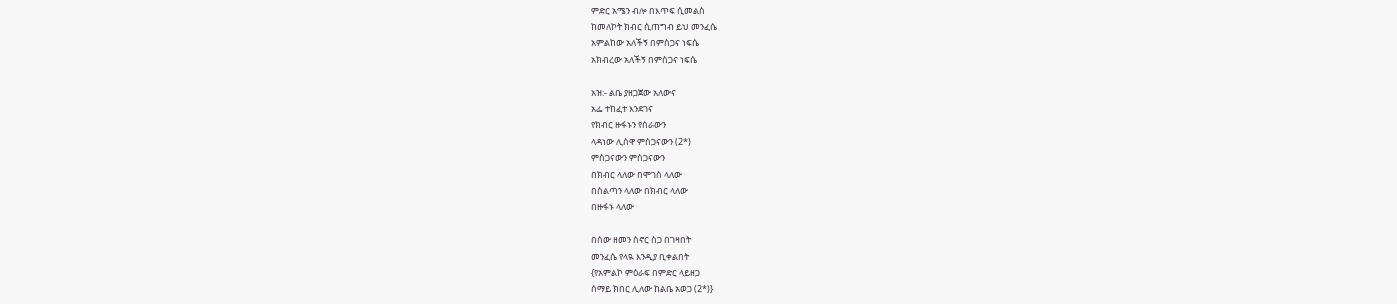ምድር አሜን ብሎ በእጥፍ ሲመልስ
ከመለኮት ክብር ሲጠግብ ይህ መንፈሴ
አምልከው አለችኝ በምስጋና ነፍሴ
አክብረው አለችኝ በምስጋና ነፍሴ

አዝ:- ልቤ ያዘጋጀው አለውና
አፌ ተከፈተ እንደገና
የክብር ዙፋኑን የሰራውን
ላዳነው ሊሰዋ ምስጋናውን (2*)
ምስጋናውን ምስጋናውን
በክብር ላለው በሞገስ ላለው
በስልጣን ላለው በክብር ላለው
በዙፋኑ ላለው

በሰው ዘመን ስኖር ስጋ በገዛበት
መንፈሴ የላዪ እንዲያ ቢቀልበት
{የአምልኮ ምዕራፍ በምድር ላይዘጋ
ሰማይ ክበር ሊለው ከልቤ አወጋ (2*)}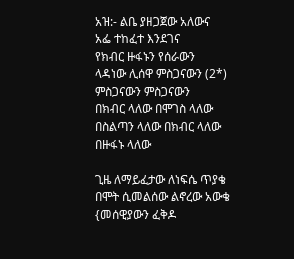አዝ:- ልቤ ያዘጋጀው አለውና
አፌ ተከፈተ እንደገና
የክብር ዙፋኑን የሰራውን
ላዳነው ሊሰዋ ምስጋናውን (2*)
ምስጋናውን ምስጋናውን
በክብር ላለው በሞገስ ላለው
በስልጣን ላለው በክብር ላለው
በዙፋኑ ላለው

ጊዜ ለማይፈታው ለነፍሴ ጥያቄ
በሞት ሲመልሰው ልኖረው አውቄ
{መሰዊያውን ፈቅዶ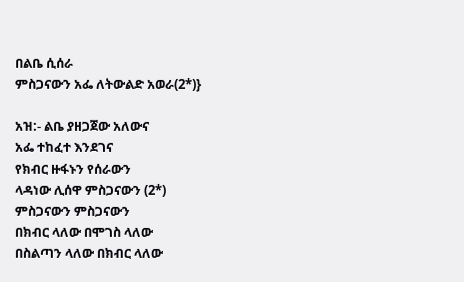በልቤ ሲሰራ
ምስጋናውን አፌ ለትውልድ አወራ(2*)}

አዝ:- ልቤ ያዘጋጀው አለውና
አፌ ተከፈተ እንደገና
የክብር ዙፋኑን የሰራውን
ላዳነው ሊሰዋ ምስጋናውን (2*)
ምስጋናውን ምስጋናውን
በክብር ላለው በሞገስ ላለው
በስልጣን ላለው በክብር ላለው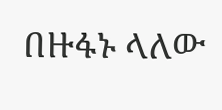በዙፋኑ ላለው